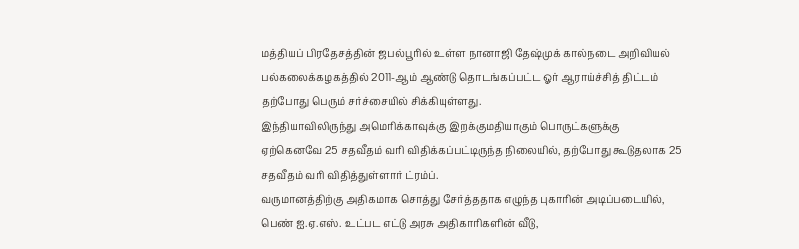மத்தியப் பிரதேசத்தின் ஜபல்பூரில் உள்ள நானாஜி தேஷ்முக் கால்நடை அறிவியல் பல்கலைக்கழகத்தில் 2011-ஆம் ஆண்டு தொடங்கப்பட்ட ஓர் ஆராய்ச்சித் திட்டம் தற்போது பெரும் சர்ச்சையில் சிக்கியுள்ளது.
இந்தியாவிலிருந்து அமெரிக்காவுக்கு இறக்குமதியாகும் பொருட்களுக்கு ஏற்கெனவே 25 சதவீதம் வரி விதிக்கப்பட்டிருந்த நிலையில், தற்போது கூடுதலாக 25 சதவீதம் வரி விதித்துள்ளார் ட்ரம்ப்.
வருமானத்திற்கு அதிகமாக சொத்து சேர்த்ததாக எழுந்த புகாரின் அடிப்படையில், பெண் ஐ.ஏ.எஸ். உட்பட எட்டு அரசு அதிகாரிகளின் வீடு,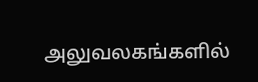அலுவலகங்களில்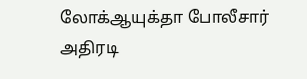லோக்ஆயுக்தா போலீசார் அதிரடி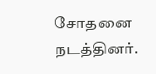சோதனை நடத்தினர்.